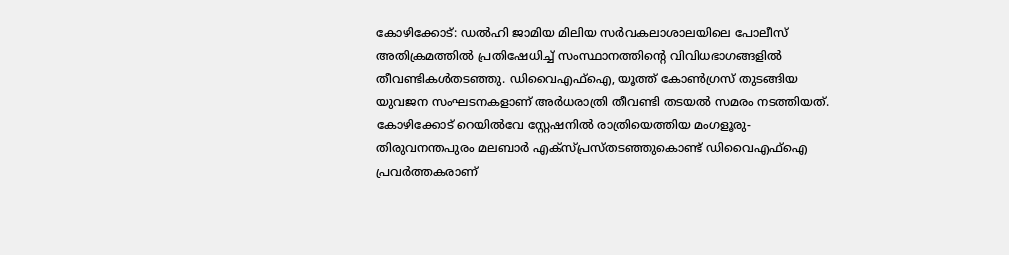കോഴിക്കോട്: ഡൽഹി ജാമിയ മിലിയ സർവകലാശാലയിലെ പോലീസ് അതിക്രമത്തിൽ പ്രതിഷേധിച്ച് സംസ്ഥാനത്തിന്റെ വിവിധഭാഗങ്ങളിൽ തീവണ്ടികൾതടഞ്ഞു. ഡിവൈഎഫ്ഐ, യൂത്ത് കോൺഗ്രസ് തുടങ്ങിയ യുവജന സംഘടനകളാണ് അർധരാത്രി തീവണ്ടി തടയൽ സമരം നടത്തിയത്. കോഴിക്കോട് റെയിൽവേ സ്റ്റേഷനിൽ രാത്രിയെത്തിയ മംഗളൂരു-തിരുവനന്തപുരം മലബാർ എക്സ്പ്രസ്തടഞ്ഞുകൊണ്ട് ഡിവൈഎഫ്ഐ പ്രവർത്തകരാണ്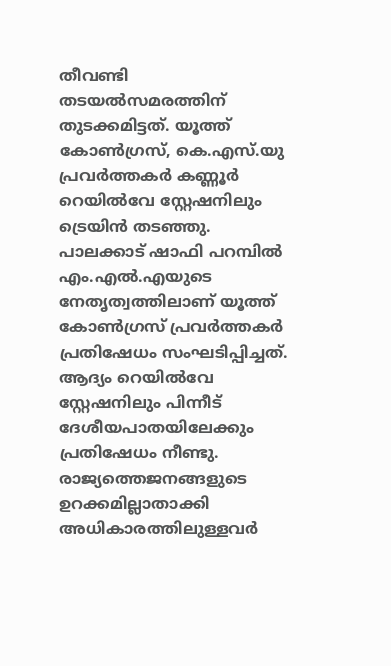തീവണ്ടി തടയൽസമരത്തിന് തുടക്കമിട്ടത്. യൂത്ത് കോൺഗ്രസ്, കെ.എസ്.യു പ്രവർത്തകർ കണ്ണൂർ റെയിൽവേ സ്റ്റേഷനിലും ട്രെയിൻ തടഞ്ഞു. പാലക്കാട് ഷാഫി പറമ്പിൽ എം.എൽ.എയുടെ നേതൃത്വത്തിലാണ് യൂത്ത് കോൺഗ്രസ് പ്രവർത്തകർ പ്രതിഷേധം സംഘടിപ്പിച്ചത്. ആദ്യം റെയിൽവേ സ്റ്റേഷനിലും പിന്നീട് ദേശീയപാതയിലേക്കും പ്രതിഷേധം നീണ്ടു. രാജ്യത്തെജനങ്ങളുടെ ഉറക്കമില്ലാതാക്കി അധികാരത്തിലുള്ളവർ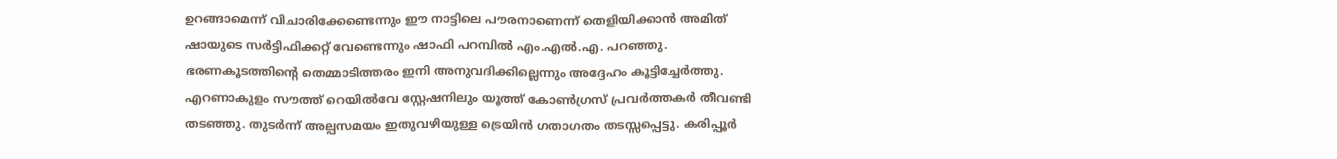ഉറങ്ങാമെന്ന് വിചാരിക്കേണ്ടെന്നും ഈ നാട്ടിലെ പൗരനാണെന്ന് തെളിയിക്കാൻ അമിത് ഷായുടെ സർട്ടിഫിക്കറ്റ് വേണ്ടെന്നും ഷാഫി പറമ്പിൽ എം.എൽ.എ. പറഞ്ഞു. ഭരണകൂടത്തിന്റെ തെമ്മാടിത്തരം ഇനി അനുവദിക്കില്ലെന്നും അദ്ദേഹം കൂട്ടിച്ചേർത്തു. എറണാകുളം സൗത്ത് റെയിൽവേ സ്റ്റേഷനിലും യൂത്ത് കോൺഗ്രസ് പ്രവർത്തകർ തീവണ്ടി തടഞ്ഞു. തുടർന്ന് അല്പസമയം ഇതുവഴിയുള്ള ട്രെയിൻ ഗതാഗതം തടസ്സപ്പെട്ടു. കരിപ്പൂർ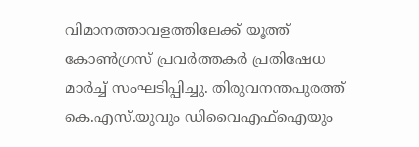വിമാനത്താവളത്തിലേക്ക് യൂത്ത് കോൺഗ്രസ് പ്രവർത്തകർ പ്രതിഷേധ മാർച്ച് സംഘടിപ്പിച്ചു. തിരുവനന്തപുരത്ത് കെ.എസ്.യുവും ഡിവൈഎഫ്ഐയും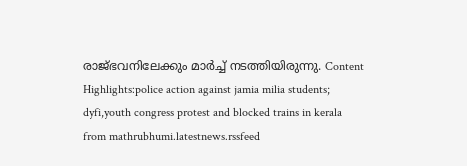രാജ്ഭവനിലേക്കും മാർച്ച് നടത്തിയിരുന്നു. Content Highlights:police action against jamia milia students; dyfi,youth congress protest and blocked trains in kerala
from mathrubhumi.latestnews.rssfeed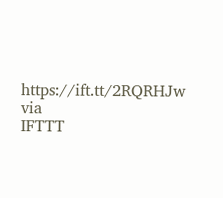https://ift.tt/2RQRHJw
via
IFTTT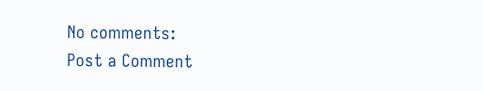No comments:
Post a Comment